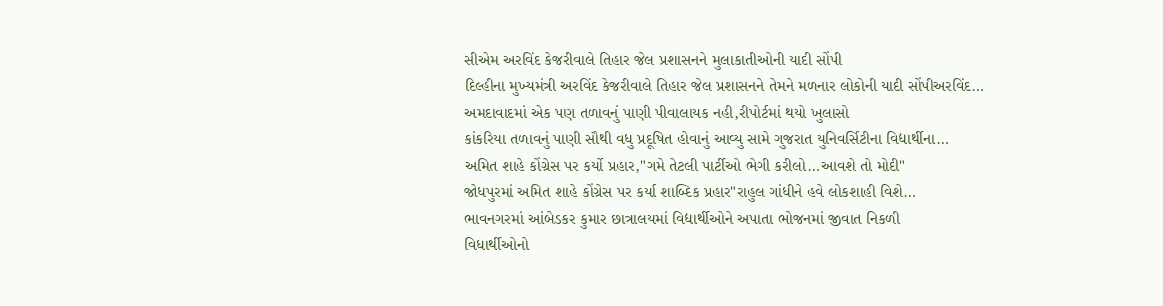સીએમ અરવિંદ કેજરીવાલે તિહાર જેલ પ્રશાસનને મુલાકાતીઓની યાદી સોંપી
દિલ્હીના મુખ્યમંત્રી અરવિંદ કેજરીવાલે તિહાર જેલ પ્રશાસનને તેમને મળનાર લોકોની યાદી સોંપીઅરવિંદ…
અમદાવાદમાં એક પણ તળાવનું પાણી પીવાલાયક નહી,રીપોર્ટમાં થયો ખુલાસો
કાંકરિયા તળાવનું પાણી સૌથી વધુ પ્રદૂષિત હોવાનું આવ્યુ સામે ગુજરાત યુનિવર્સિટીના વિદ્યાર્થીના…
અમિત શાહે કોંગ્રેસ પર કર્યો પ્રહાર,"ગમે તેટલી પાર્ટીઓ ભેગી કરીલો…આવશે તો મોદી"
જોધપુરમાં અમિત શાહે કોંગ્રેસ પર કર્યા શાબ્દિક પ્રહાર"રાહુલ ગાંધીને હવે લોકશાહી વિશે…
ભાવનગરમાં આંબેડકર કુમાર છાત્રાલયમાં વિદ્યાર્થીઓને અપાતા ભોજનમાં જીવાત નિકળી
વિધાર્થીઓનો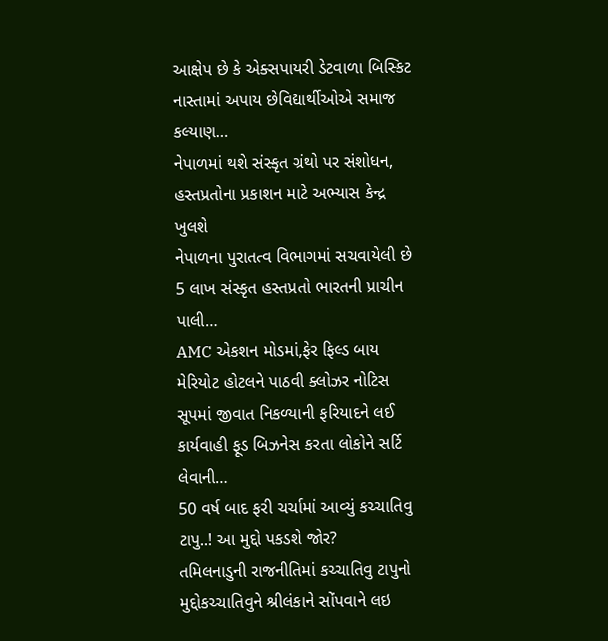આક્ષેપ છે કે એક્સપાયરી ડેટવાળા બિસ્કિટ નાસ્તામાં અપાય છેવિદ્યાર્થીઓએ સમાજ કલ્યાણ…
નેપાળમાં થશે સંસ્કૃત ગ્રંથો પર સંશોધન, હસ્તપ્રતોના પ્રકાશન માટે અભ્યાસ કેન્દ્ર ખુલશે
નેપાળના પુરાતત્વ વિભાગમાં સચવાયેલી છે 5 લાખ સંસ્કૃત હસ્તપ્રતો ભારતની પ્રાચીન પાલી…
AMC એકશન મોડમાં,ફેર ફિલ્ડ બાય મેરિયોટ હોટલને પાઠવી ક્લોઝર નોટિસ
સૂપમાં જીવાત નિકળ્યાની ફરિયાદને લઈ કાર્યવાહી ફૂડ બિઝનેસ કરતા લોકોને સર્ટિ લેવાની…
50 વર્ષ બાદ ફરી ચર્ચામાં આવ્યું કચ્ચાતિવુ ટાપુ..! આ મુદ્દો પકડશે જોર?
તમિલનાડુની રાજનીતિમાં કચ્ચાતિવુ ટાપુનો મુદ્દોકચ્ચાતિવુને શ્રીલંકાને સોંપવાને લઇ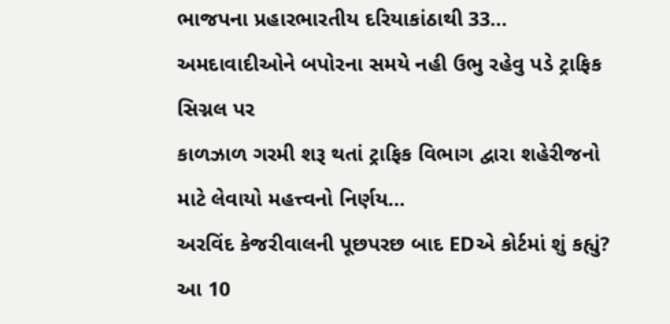ભાજપના પ્રહારભારતીય દરિયાકાંઠાથી 33…
અમદાવાદીઓને બપોરના સમયે નહી ઉભુ રહેવુ પડે ટ્રાફિક સિગ્નલ પર
કાળઝાળ ગરમી શરૂ થતાં ટ્રાફિક વિભાગ દ્વારા શહેરીજનો માટે લેવાયો મહત્ત્વનો નિર્ણય…
અરવિંદ કેજરીવાલની પૂછપરછ બાદ EDએ કોર્ટમાં શું કહ્યું? આ 10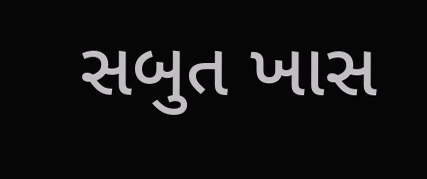સબુત ખાસ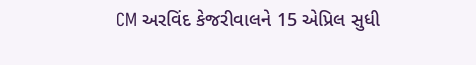CM અરવિંદ કેજરીવાલને 15 એપ્રિલ સુધી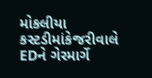મોકલીયા કસ્ટડીમાંકેજરીવાલે EDને ગેરમાર્ગે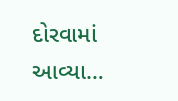દોરવામાં આવ્યા…